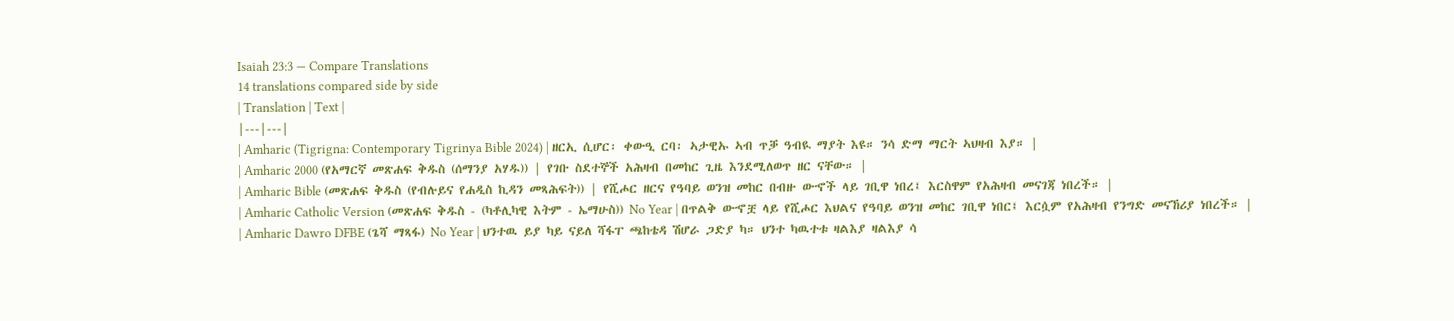Isaiah 23:3 — Compare Translations
14 translations compared side by side
| Translation | Text |
|---|---|
| Amharic (Tigrigna: Contemporary Tigrinya Bible 2024) | ዘርኢ ሲሆር፡ ቀውዒ ርባ፡ ኣታዊኡ ኣብ ጥቓ ዓብዪ ማያት እዩ። ንሳ ድማ ማርት ኣህዛብ እያ። |
| Amharic 2000 (የአማርኛ መጽሐፍ ቅዱስ (ሰማንያ አሃዱ)) | የገቡ ስደተኞች አሕዛብ በመከር ጊዜ እንደሚለወጥ ዘር ናቸው። |
| Amharic Bible (መጽሐፍ ቅዱስ (የብሉይና የሐዲስ ኪዳን መጻሕፍት)) | የሺሖር ዘርና የዓባይ ወንዝ መከር በብዙ ውኆች ላይ ገቢዋ ነበረ፤ እርስዋም የአሕዛብ መናገጃ ነበረች። |
| Amharic Catholic Version (መጽሐፍ ቅዱስ - (ካቶሊካዊ እትም - ኤማሁስ)) No Year | በጥልቅ ውኆቿ ላይ የሺሖር እህልና የዓባይ ወንዝ መከር ገቢዋ ነበር፤ እርሷም የአሕዛብ የንግድ መናኸሪያ ነበረች። |
| Amharic Dawro DFBE (ጌሻ ማጻፋ) No Year | ህንተዉ ይያ ካይ ናይለ ሻፋፐ ጫከቴዳ ሽሆራ ጋድያ ካ። ህንተ ካዉተቱ ዛልእያ ዛልእያ ሳ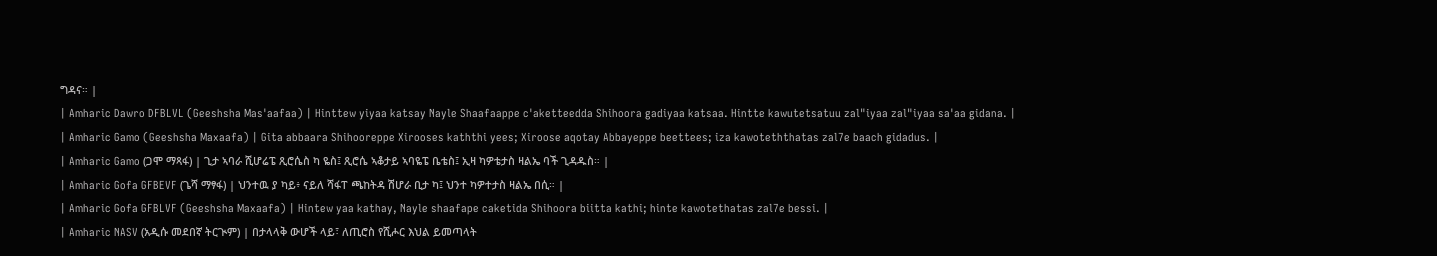ግዳና። |
| Amharic Dawro DFBLVL (Geeshsha Mas'aafaa) | Hinttew yiyaa katsay Nayle Shaafaappe c'aketteedda Shihoora gadiyaa katsaa. Hintte kawutetsatuu zal"iyaa zal"iyaa sa'aa gidana. |
| Amharic Gamo (Geeshsha Maxaafa) | Gita abbaara Shihooreppe Xirooses kaththi yees; Xiroose aqotay Abbayeppe beettees; iza kawoteththatas zal7e baach gidadus. |
| Amharic Gamo (ጋሞ ማጻፋ) | ጊታ ኣባራ ሺሆሬፔ ጺሮሴስ ካ ዬስ፤ ጺሮሴ ኣቆታይ ኣባዬፔ ቤቴስ፤ ኢዛ ካዎቴታስ ዛልኤ ባች ጊዳዱስ። |
| Amharic Gofa GFBEVF (ጌሻ ማፃፋ) | ህንተዉ ያ ካይ፥ ናይለ ሻፋፐ ጫከትዳ ሽሆራ ቢታ ካ፤ ህንተ ካዎተታስ ዛልኤ በሲ። |
| Amharic Gofa GFBLVF (Geeshsha Maxaafa) | Hintew yaa kathay, Nayle shaafape caketida Shihoora biitta kathi; hinte kawotethatas zal7e bessi. |
| Amharic NASV (አዲሱ መደበኛ ትርጒም) | በታላላቅ ውሆች ላይ፣ ለጢሮስ የሺሖር እህል ይመጣላት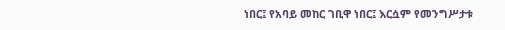ነበር፤ የአባይ መከር ገቢዋ ነበር፤ እርሷም የመንግሥታቱ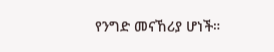የንግድ መናኸሪያ ሆነች።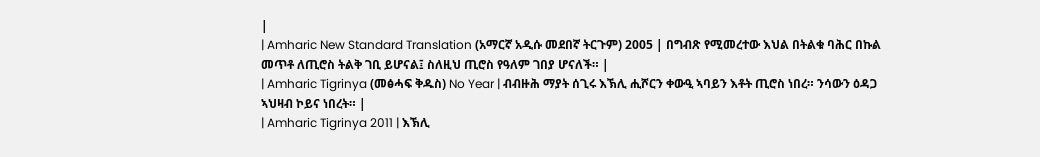|
| Amharic New Standard Translation (አማርኛ አዲሱ መደበኛ ትርጉም) 2005 | በግብጽ የሚመረተው እህል በትልቁ ባሕር በኩል መጥቶ ለጢሮስ ትልቅ ገቢ ይሆናል፤ ስለዚህ ጢሮስ የዓለም ገበያ ሆናለች። |
| Amharic Tigrinya (መፅሓፍ ቅዱስ) No Year | ብብዙሕ ማያት ሰጊሩ እኽሊ ሒሾርን ቀውዒ ኣባይን እቶት ጢሮስ ነበረ። ንሳውን ዕዳጋ ኣህዛብ ኮይና ነበረት። |
| Amharic Tigrinya 2011 | እኽሊ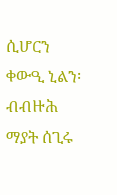ሲሆርን ቀውዒ ኒልን፡ ብብዙሕ ማያት ሰጊሩ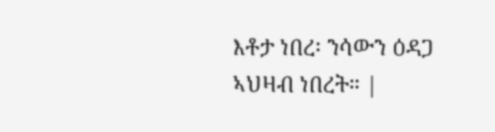እቶታ ነበረ፡ ንሳውን ዕዳጋ ኣህዛብ ነበረት። |